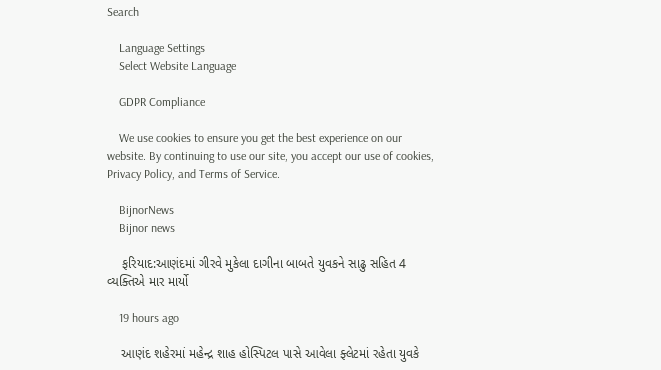Search

    Language Settings
    Select Website Language

    GDPR Compliance

    We use cookies to ensure you get the best experience on our website. By continuing to use our site, you accept our use of cookies, Privacy Policy, and Terms of Service.

    BijnorNews
    Bijnor news

    ફરિયાદ:આણંદમાં ગીરવે મુકેલા દાગીના બાબતે યુવકને સાઢુ સહિત 4 વ્યક્તિએ માર માર્યો

    19 hours ago

    આણંદ શહેરમાં મહેન્દ્ર શાહ હોસ્પિટલ પાસે આવેલા ફ્લેટમાં રહેતા યુવકે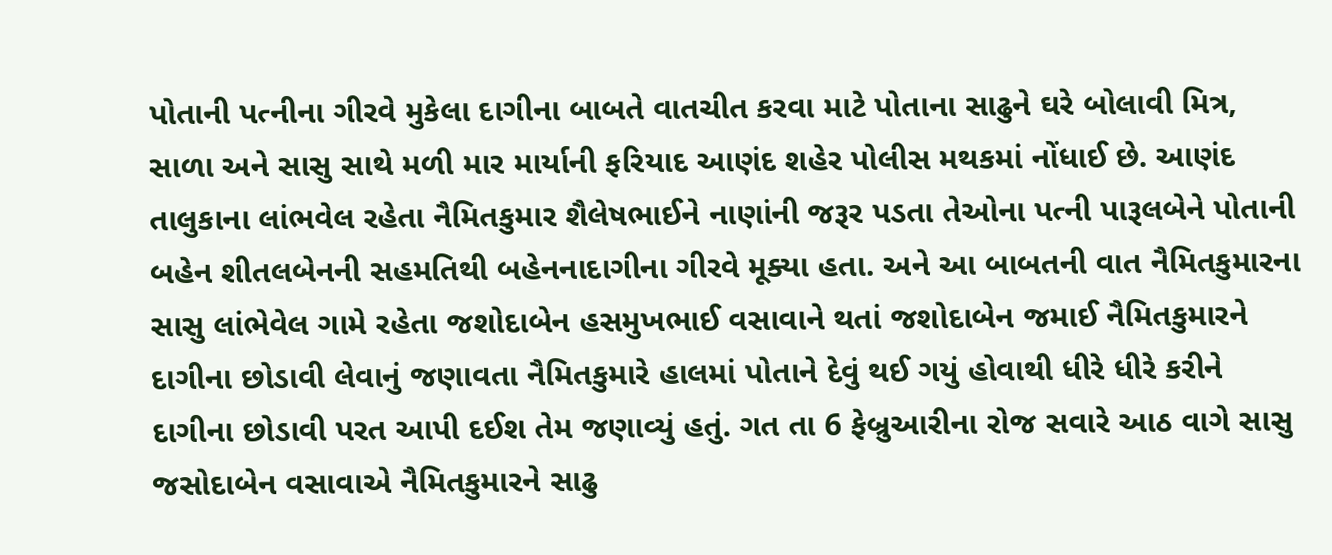પોતાની પત્નીના ગીરવે મુકેલા દાગીના બાબતે વાતચીત કરવા માટે પોતાના સાઢુને ઘરે બોલાવી મિત્ર, સાળા અને સાસુ સાથે મળી માર માર્યાની ફરિયાદ આણંદ શહેર પોલીસ મથકમાં નોંધાઈ છે. આણંદ તાલુકાના લાંભવેલ રહેતા નૈમિતકુમાર શૈલેષભાઈને નાણાંની જરૂર પડતા તેઓના પત્ની પારૂલબેને પોતાની બહેન શીતલબેનની સહમતિથી બહેનનાદાગીના ગીરવે મૂક્યા હતા. અને આ બાબતની વાત નૈમિતકુમારના સાસુ લાંભેવેલ ગામે રહેતા જશોદાબેન હસમુખભાઈ વસાવાને થતાં જશોદાબેન જમાઈ નૈમિતકુમારને દાગીના છોડાવી લેવાનું જણાવતા નૈમિતકુમારે હાલમાં પોતાને દેવું થઈ ગયું હોવાથી ધીરે ધીરે કરીને દાગીના છોડાવી પરત આપી દઈશ તેમ જણાવ્યું હતું. ગત તા 6 ફેબ્રુઆરીના રોજ સવારે આઠ વાગે સાસુ જસોદાબેન વસાવાએ નૈમિતકુમારને સાઢુ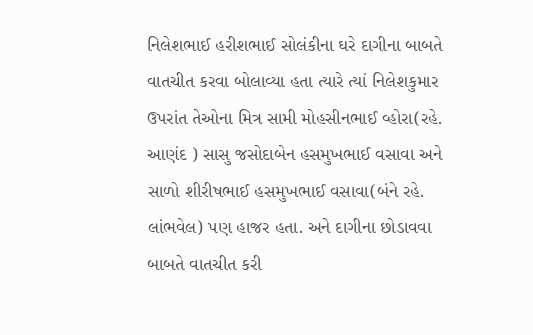નિલેશભાઈ હરીશભાઈ સોલંકીના ઘરે દાગીના બાબતે વાતચીત કરવા બોલાવ્યા હતા ત્યારે ત્યાં નિલેશકુમાર ઉપરાંત તેઓના મિત્ર સામી મોહસીનભાઈ વ્હોરા(રહે. આણંદ ) સાસુ જસોદાબેન હસમુખભાઈ વસાવા અને સાળો શીરીષભાઈ હસમુખભાઈ વસાવા(બંને રહે. લાંભવેલ) પણ હાજર હતા. અને દાગીના છોડાવવા બાબતે વાતચીત કરી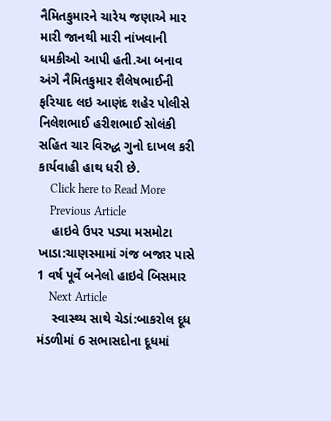નૈમિતકુમારને ચારેય જણાએ માર મારી જાનથી મારી નાંખવાની ધમકીઓ આપી હતી.આ બનાવ અંગે નૈમિતકુમાર શૈલેષભાઈની ફરિયાદ લઇ આણંદ શહેર પોલીસે નિલેશભાઈ હરીશભાઈ સોલંકી સહિત ચાર વિરુદ્ધ ગુનો દાખલ કરી કાર્યવાહી હાથ ધરી છે.
    Click here to Read More
    Previous Article
    હાઇવે ઉપર પડ્યા મસમોટા ખાડા:ચાણસ્મામાં ગંજ બજાર પાસે 1 વર્ષ પૂર્વે બનેલો હાઇવે બિસમાર
    Next Article
    સ્વાસ્થ્ય સાથે ચેડાં:બાકરોલ દૂધ મંડળીમાં 6 સભાસદોના દૂધમાં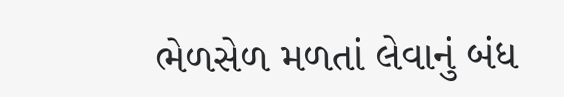ભેળસેળ મળતાં લેવાનું બંધ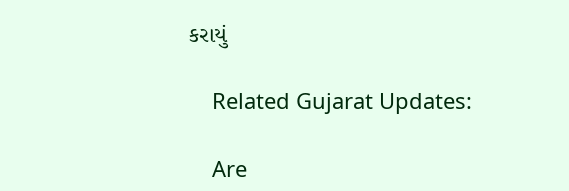કરાયું

    Related Gujarat Updates:

    Are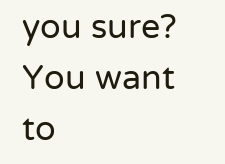you sure? You want to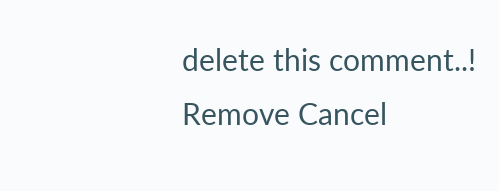delete this comment..! Remove Cancel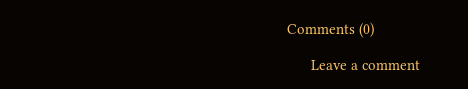Comments (0)

      Leave a comment